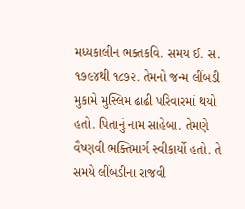મધ્યકાલીન ભક્તકવિ. સમય ઈ. સ. ૧૭૯૪થી ૧૮૭૨. તેમનો જન્મ લીંબડી મુકામે મુસ્લિમ ઢાઢી પરિવારમાં થયો હતો. પિતાનું નામ સાહેબા. તેમણે વૈષ્ણવી ભક્તિમાર્ગ સ્વીકાર્યો હતો. તે સમયે લીંબડીના રાજવી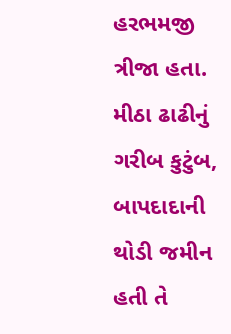હરભમજી ત્રીજા હતા. મીઠા ઢાઢીનું ગરીબ કુટુંબ, બાપદાદાની થોડી જમીન હતી તે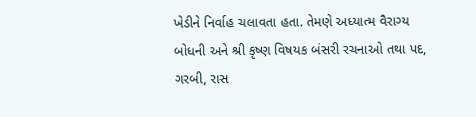ખેડીને નિર્વાહ ચલાવતા હતા. તેમણે અધ્યાત્મ વૈરાગ્ય બોધની અને શ્રી કૃષ્ણ વિષયક બંસરી રચનાઓ તથા પદ, ગરબી, રાસ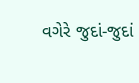વગેરે જુદાં-જુદાં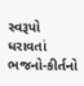સ્વરૂપો ધરાવતાં ભજનો-કીર્તનો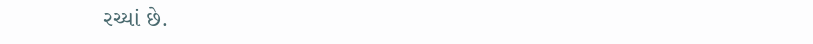રચ્યાં છે.